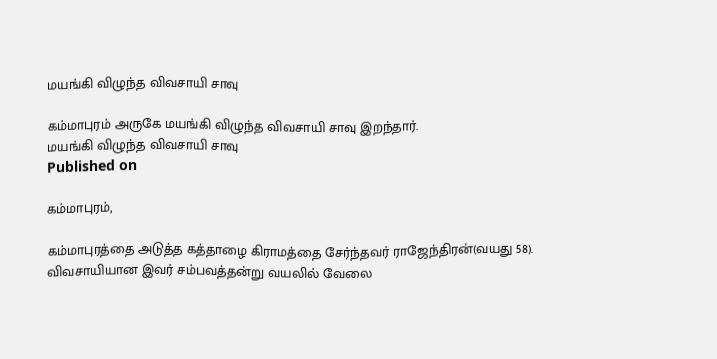மயங்கி விழுந்த விவசாயி சாவு

கம்மாபுரம் அருகே மயங்கி விழுந்த விவசாயி சாவு இறந்தார்.
மயங்கி விழுந்த விவசாயி சாவு
Published on

கம்மாபுரம்,

கம்மாபுரத்தை அடுத்த கத்தாழை கிராமத்தை சேர்ந்தவர் ராஜேந்திரன்(வயது 58). விவசாயியான இவர் சம்பவத்தன்று வயலில் வேலை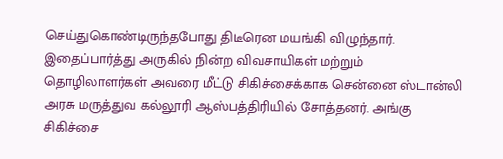செய்துகொண்டிருந்தபோது திடீரென மயங்கி விழுந்தார். இதைப்பார்த்து அருகில் நின்ற விவசாயிகள் மற்றும் தொழிலாளர்கள் அவரை மீட்டு சிகிச்சைக்காக சென்னை ஸ்டான்லி அரசு மருத்துவ கல்லூரி ஆஸ்பத்திரியில் சோத்தனர். அங்கு சிகிச்சை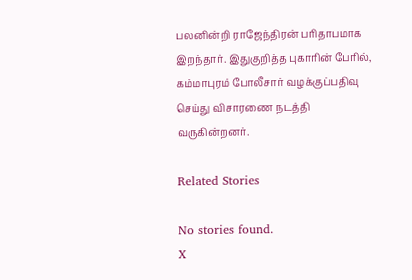பலனின்றி ராஜேந்திரன் பரிதாபமாக இறந்தார். இதுகுறித்த புகாரின் பேரில், கம்மாபுரம் போலீசார் வழக்குப்பதிவு செய்து விசாரணை நடத்தி வருகின்றனர்.

Related Stories

No stories found.
X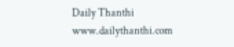Daily Thanthi
www.dailythanthi.com